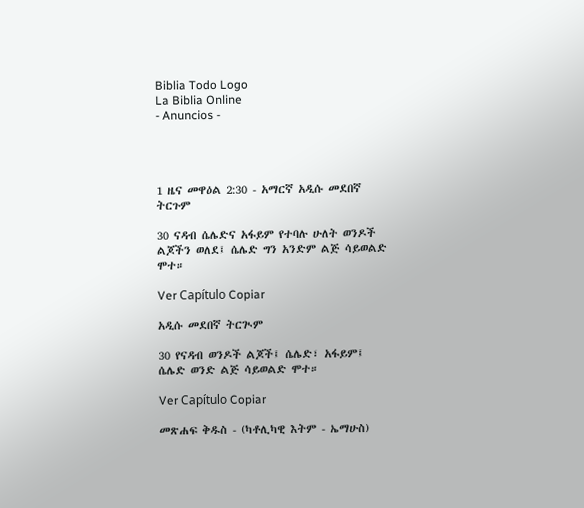Biblia Todo Logo
La Biblia Online
- Anuncios -




1 ዜና መዋዕል 2:30 - አማርኛ አዲሱ መደበኛ ትርጉም

30 ናዳብ ሴሌድና አፋይም የተባሉ ሁለት ወንዶች ልጆችን ወለደ፤ ሴሌድ ግን አንድም ልጅ ሳይወልድ ሞተ።

Ver Capítulo Copiar

አዲሱ መደበኛ ትርጒም

30 የናዳብ ወንዶች ልጆች፤ ሴሌድ፣ አፋይም፤ ሴሌድ ወንድ ልጅ ሳይወልድ ሞተ።

Ver Capítulo Copiar

መጽሐፍ ቅዱስ - (ካቶሊካዊ እትም - ኤማሁስ)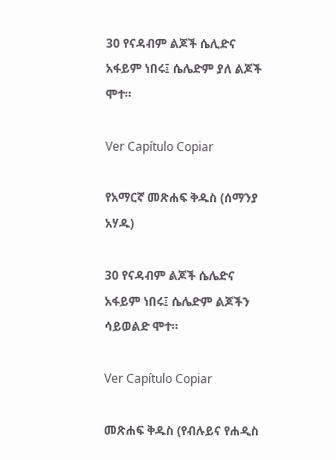30 የናዳብም ልጆች ሴሊድና አፋይም ነበሩ፤ ሴሌድም ያለ ልጆች ሞተ።

Ver Capítulo Copiar

የአማርኛ መጽሐፍ ቅዱስ (ሰማንያ አሃዱ)

30 የናዳብም ልጆች ሴሌድና አፋይም ነበሩ፤ ሴሌድም ልጆችን ሳይወልድ ሞተ።

Ver Capítulo Copiar

መጽሐፍ ቅዱስ (የብሉይና የሐዲስ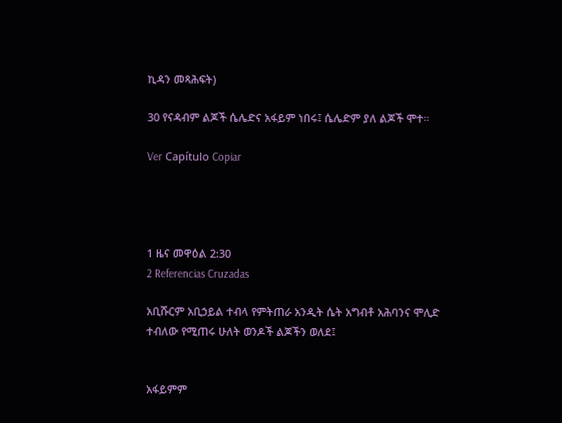ኪዳን መጻሕፍት)

30 የናዳብም ልጆች ሴሌድና አፋይም ነበሩ፤ ሴሌድም ያለ ልጆች ሞተ።

Ver Capítulo Copiar




1 ዜና መዋዕል 2:30
2 Referencias Cruzadas

አቢሹርም አቢኃይል ተብላ የምትጠራ አንዲት ሴት አግብቶ አሕባንና ሞሊድ ተብለው የሚጠሩ ሁለት ወንዶች ልጆችን ወለደ፤


አፋይምም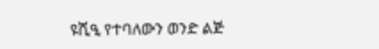ዩሺዒ የተባለውን ወንድ ልጅ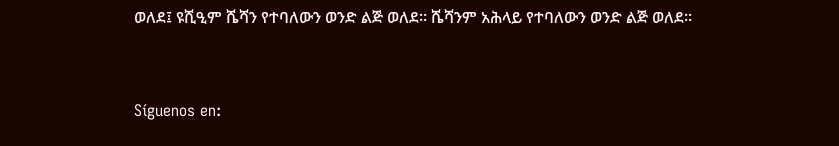ወለደ፤ ዩሺዒም ሼሻን የተባለውን ወንድ ልጅ ወለደ። ሼሻንም አሕላይ የተባለውን ወንድ ልጅ ወለደ።


Síguenos en: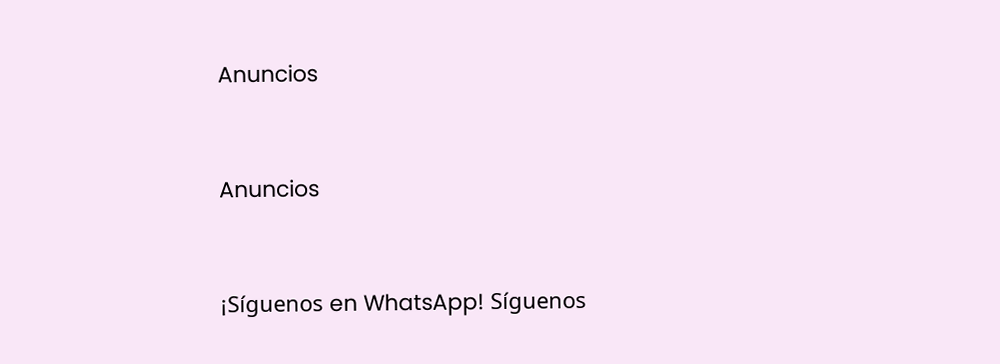Anuncios


Anuncios


¡Síguenos en WhatsApp! Síguenos